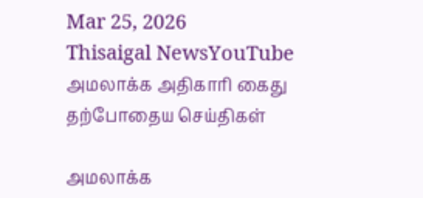Mar 25, 2026
Thisaigal NewsYouTube
அமலாக்க அதிகாரி கைது
தற்போதைய செய்திகள்

அமலாக்க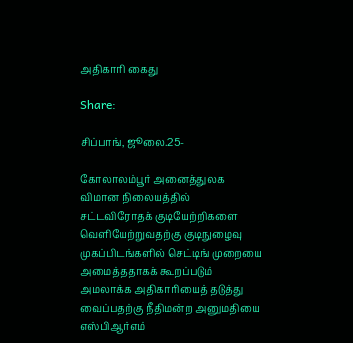அதிகாரி கைது

Share:

சிப்பாங், ஜூலை.25-

கோலாலம்பூர் அனைத்துலக விமான நிலையத்தில் சட்டவிரோதக் குடியேற்றிகளை வெளியேற்றுவதற்கு குடிநுழைவு முகப்பிடங்களில் செட்டிங் முறையை அமைத்ததாகக் கூறப்படும் அமலாக்க அதிகாரியைத் தடுத்து வைப்பதற்கு நீதிமன்ற அனுமதியை எஸ்பிஆர்எம்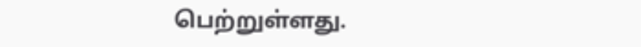பெற்றுள்ளது.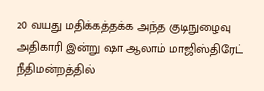20 வயது மதிக்கத்தக்க அந்த குடிநுழைவு அதிகாரி இன்று ஷா ஆலாம் மாஜிஸ்திரேட் நீதிமன்றத்தில்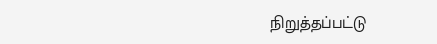நிறுத்தப்பட்டு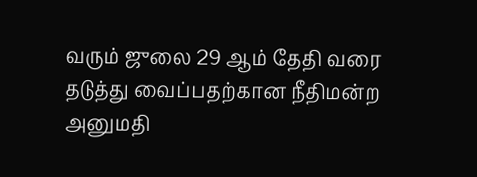வரும் ஜுலை 29 ஆம் தேதி வரை தடுத்து வைப்பதற்கான நீதிமன்ற அனுமதி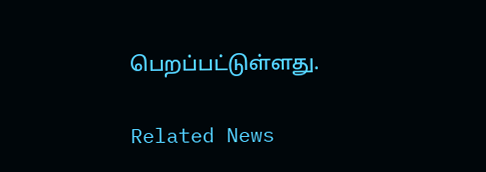பெறப்பட்டுள்ளது.

Related News